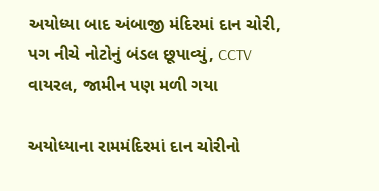અયોધ્યા બાદ અંબાજી મંદિરમાં દાન ચોરી, પગ નીચે નોટોનું બંડલ છૂપાવ્યું, CCTV વાયરલ, જામીન પણ મળી ગયા

અયોધ્યાના રામમંદિરમાં દાન ચોરીનો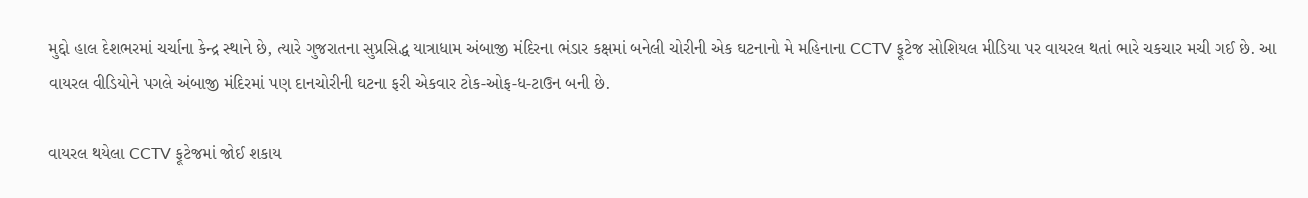મુદ્દો હાલ દેશભરમાં ચર્ચાના કેન્દ્ર સ્થાને છે, ત્યારે ગુજરાતના સુપ્રસિદ્ધ યાત્રાધામ અંબાજી મંદિરના ભંડાર કક્ષમાં બનેલી ચોરીની એક ઘટનાનો મે મહિનાના CCTV ફૂટેજ સોશિયલ મીડિયા પર વાયરલ થતાં ભારે ચકચાર મચી ગઈ છે. આ વાયરલ વીડિયોને પગલે અંબાજી મંદિરમાં પણ દાનચોરીની ઘટના ફરી એકવાર ટોક-ઓફ-ધ-ટાઉન બની છે.

વાયરલ થયેલા CCTV ફૂટેજમાં જોઈ શકાય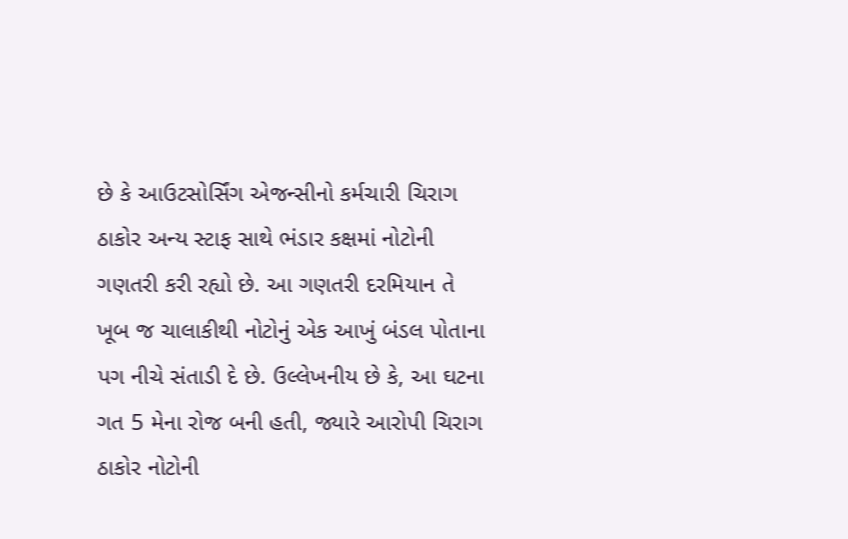છે કે આઉટસોર્સિંગ એજન્સીનો કર્મચારી ચિરાગ ઠાકોર અન્ય સ્ટાફ સાથે ભંડાર કક્ષમાં નોટોની ગણતરી કરી રહ્યો છે. આ ગણતરી દરમિયાન તે ખૂબ જ ચાલાકીથી નોટોનું એક આખું બંડલ પોતાના પગ નીચે સંતાડી દે છે. ઉલ્લેખનીય છે કે, આ ઘટના ગત 5 મેના રોજ બની હતી, જ્યારે આરોપી ચિરાગ ઠાકોર નોટોની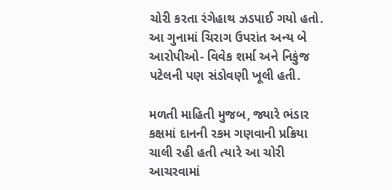ચોરી કરતા રંગેહાથ ઝડપાઈ ગયો હતો. આ ગુનામાં ચિરાગ ઉપરાંત અન્ય બે આરોપીઓ- વિવેક શર્મા અને નિકુંજ પટેલની પણ સંડોવણી ખૂલી હતી.

મળતી માહિતી મુજબ, જ્યારે ભંડાર કક્ષમાં દાનની રકમ ગણવાની પ્રક્રિયા ચાલી રહી હતી ત્યારે આ ચોરી આચરવામાં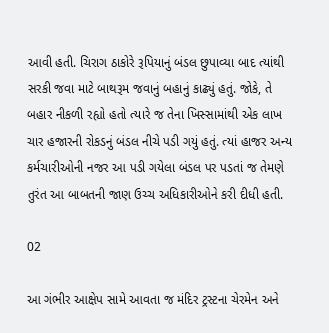આવી હતી. ચિરાગ ઠાકોરે રૂપિયાનું બંડલ છુપાવ્યા બાદ ત્યાંથી સરકી જવા માટે બાથરૂમ જવાનું બહાનું કાઢ્યું હતું. જોકે, તે બહાર નીકળી રહ્યો હતો ત્યારે જ તેના ખિસ્સામાંથી એક લાખ ચાર હજારની રોકડનું બંડલ નીચે પડી ગયું હતું. ત્યાં હાજર અન્ય કર્મચારીઓની નજર આ પડી ગયેલા બંડલ પર પડતાં જ તેમણે તુરંત આ બાબતની જાણ ઉચ્ચ અધિકારીઓને કરી દીધી હતી.

02

આ ગંભીર આક્ષેપ સામે આવતા જ મંદિર ટ્રસ્ટના ચેરમેન અને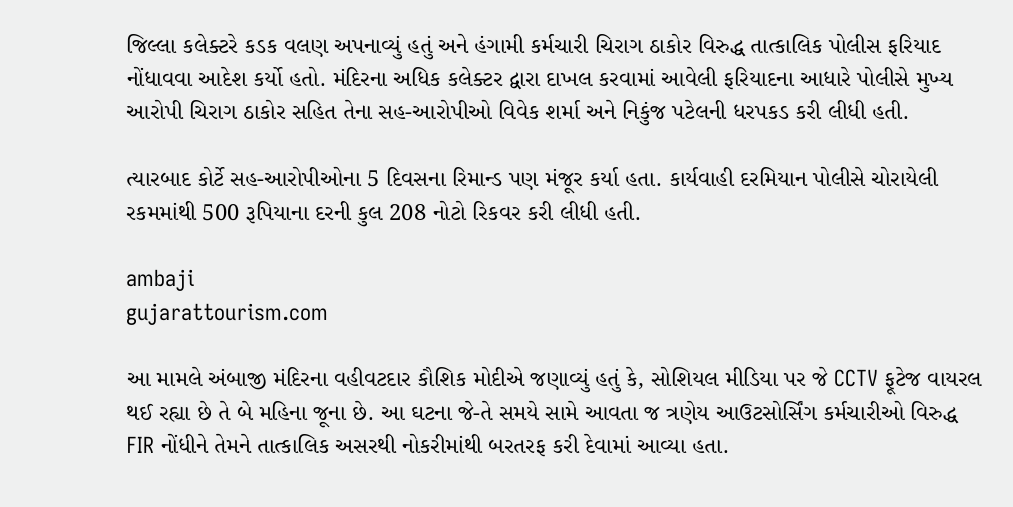જિલ્લા કલેક્ટરે કડક વલણ અપનાવ્યું હતું અને હંગામી કર્મચારી ચિરાગ ઠાકોર વિરુદ્ધ તાત્કાલિક પોલીસ ફરિયાદ નોંધાવવા આદેશ કર્યો હતો. મંદિરના અધિક કલેક્ટર દ્વારા દાખલ કરવામાં આવેલી ફરિયાદના આધારે પોલીસે મુખ્ય આરોપી ચિરાગ ઠાકોર સહિત તેના સહ-આરોપીઓ વિવેક શર્મા અને નિકુંજ પટેલની ધરપકડ કરી લીધી હતી.

ત્યારબાદ કોર્ટે સહ-આરોપીઓના 5 દિવસના રિમાન્ડ પણ મંજૂર કર્યા હતા. કાર્યવાહી દરમિયાન પોલીસે ચોરાયેલી રકમમાંથી 500 રૂપિયાના દરની કુલ 208 નોટો રિકવર કરી લીધી હતી.

ambaji
gujarattourism.com

આ મામલે અંબાજી મંદિરના વહીવટદાર કૌશિક મોદીએ જણાવ્યું હતું કે, સોશિયલ મીડિયા પર જે CCTV ફૂટેજ વાયરલ થઈ રહ્યા છે તે બે મહિના જૂના છે. આ ઘટના જે-તે સમયે સામે આવતા જ ત્રણેય આઉટસોર્સિંગ કર્મચારીઓ વિરુદ્ધ FIR નોંધીને તેમને તાત્કાલિક અસરથી નોકરીમાંથી બરતરફ કરી દેવામાં આવ્યા હતા.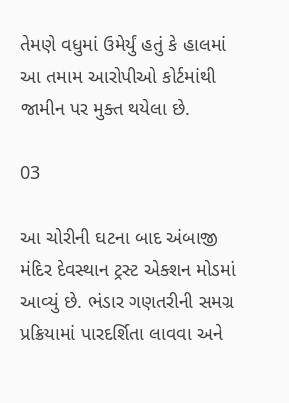તેમણે વધુમાં ઉમેર્યું હતું કે હાલમાં આ તમામ આરોપીઓ કોર્ટમાંથી જામીન પર મુક્ત થયેલા છે.

03

આ ચોરીની ઘટના બાદ અંબાજી મંદિર દેવસ્થાન ટ્રસ્ટ એક્શન મોડમાં આવ્યું છે. ભંડાર ગણતરીની સમગ્ર પ્રક્રિયામાં પારદર્શિતા લાવવા અને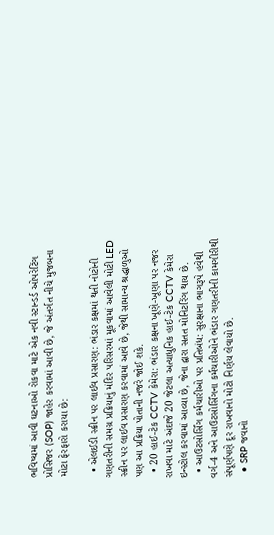ભવિષ્યમાં આવી ઘટનાઓ રોકવા માટે એક નવી સ્ટાન્ડર્ડ ઓપરેટિંગ પ્રોસિજર (SOP) જાહેર કરવામાં આવી છે, જે અંતર્ગત નીચે મુજબના મોટા ફેરફારો કરાયા છે:

  • એલઈડી સ્ક્રીન પર લાઈવ પ્રસારણ: ભંડાર કક્ષમાં થતી નોટોની ગણતરીની સમગ્ર પ્રક્રિયાનું મંદિર પરિસરમાં મૂકવામાં આવેલી મોટી LED સ્ક્રીન પર લાઈવ પ્રસારણ કરવામાં આવે છે, જેથી સામાન્ય શ્રદ્ધાળુઓ પણ આ પ્રક્રિયા પોતાની નજરે જોઈ શકે.
  • 20 હાઈ-ટેક CCTV કેમેરા: ભંડાર કક્ષના ખૂણે-ખૂણા પર નજર રાખવા માટે અંદાજે 20 જેટલા અત્યાધુનિક હાઈ-ટેક CCTV કેમેરા ઇન્સ્ટોલ કરવામાં આવ્યા છે, જેના દ્વારા સતત મોનિટરિંગ થાય છે.
  • આઉટસોર્સિંગ કર્મચારીઓ પર પ્રતિબંધ: સુરક્ષાના ભાગરૂપે હવેથી વર્ગ-4 અને આઉટસોર્સિંગના કર્મચારીઓને ભંડાર ગણતરીની કામગીરીથી સંપૂર્ણપણે દૂર રાખવાનો મોટો નિર્ણય લેવાયો છે.
  • SRP જવાનો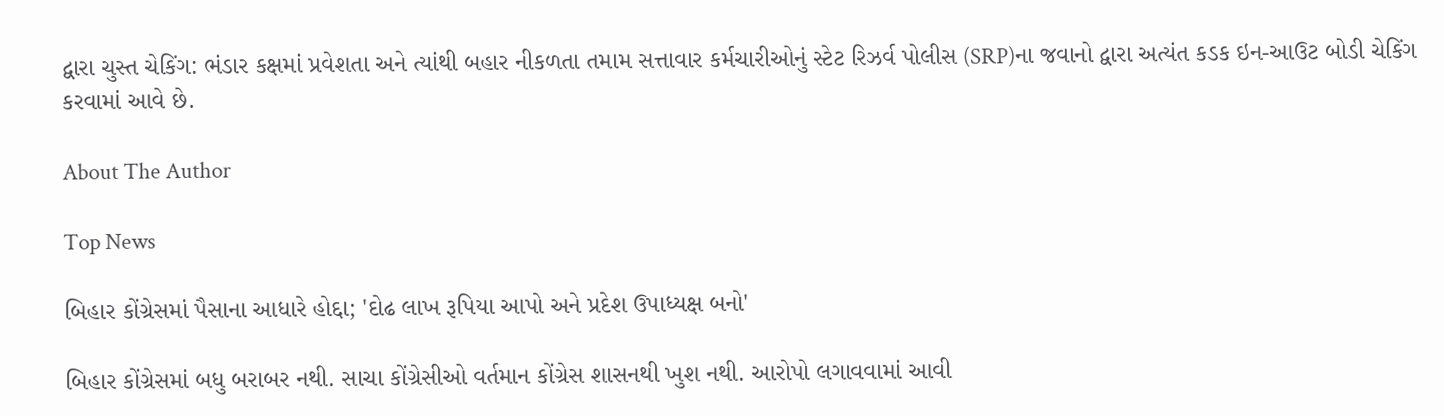દ્વારા ચુસ્ત ચેકિંગ: ભંડાર કક્ષમાં પ્રવેશતા અને ત્યાંથી બહાર નીકળતા તમામ સત્તાવાર કર્મચારીઓનું સ્ટેટ રિઝર્વ પોલીસ (SRP)ના જવાનો દ્વારા અત્યંત કડક ઇન-આઉટ બોડી ચેકિંગ કરવામાં આવે છે.

About The Author

Top News

બિહાર કોંગ્રેસમાં પૈસાના આધારે હોદ્દા; 'દોઢ લાખ રૂપિયા આપો અને પ્રદેશ ઉપાધ્યક્ષ બનો'

બિહાર કોંગ્રેસમાં બધુ બરાબર નથી. સાચા કોંગ્રેસીઓ વર્તમાન કોંગ્રેસ શાસનથી ખુશ નથી. આરોપો લગાવવામાં આવી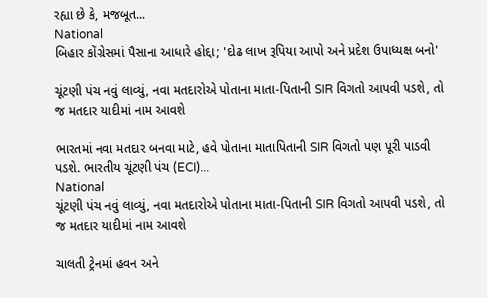રહ્યા છે કે, મજબૂત...
National
બિહાર કોંગ્રેસમાં પૈસાના આધારે હોદ્દા; 'દોઢ લાખ રૂપિયા આપો અને પ્રદેશ ઉપાધ્યક્ષ બનો'

ચૂંટણી પંચ નવું લાવ્યું, નવા મતદારોએ પોતાના માતા-પિતાની SIR વિગતો આપવી પડશે, તો જ મતદાર યાદીમાં નામ આવશે

ભારતમાં નવા મતદાર બનવા માટે, હવે પોતાના માતાપિતાની SIR વિગતો પણ પૂરી પાડવી પડશે. ભારતીય ચૂંટણી પંચ (ECI)...
National
ચૂંટણી પંચ નવું લાવ્યું, નવા મતદારોએ પોતાના માતા-પિતાની SIR વિગતો આપવી પડશે, તો જ મતદાર યાદીમાં નામ આવશે

ચાલતી ટ્રેનમાં હવન અને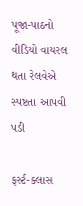પૂજા-પાઠનો વીડિયો વાયરલ થતા રેલવેએ સ્પષ્ટતા આપવી પડી

ફર્સ્ટ-ક્લાસ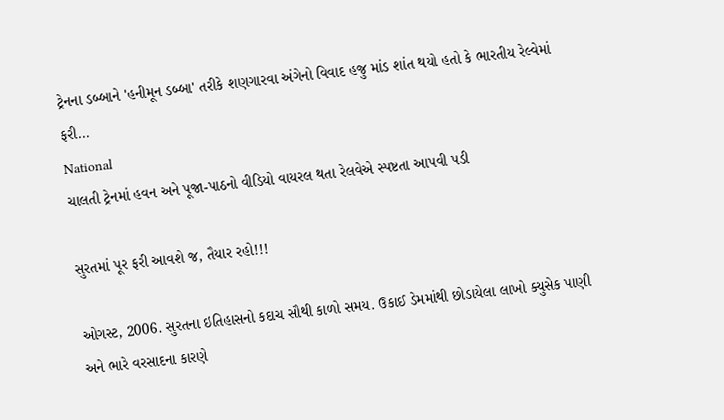ટ્રેનના ડબ્બાને 'હનીમૂન ડબ્બા' તરીકે શણગારવા અંગેનો વિવાદ હજુ માંડ શાંત થયો હતો કે ભારતીય રેલ્વેમાં ફરી...
National
ચાલતી ટ્રેનમાં હવન અને પૂજા-પાઠનો વીડિયો વાયરલ થતા રેલવેએ સ્પષ્ટતા આપવી પડી

સુરતમાં પૂર ફરી આવશે જ, તૈયાર રહો!!!

ઓગસ્ટ, 2006. સુરતના ઇતિહાસનો કદાચ સૌથી કાળો સમય. ઉકાઈ ડેમમાંથી છોડાયેલા લાખો ક્યુસેક પાણી અને ભારે વરસાદના કારણે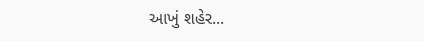આખું શહેર...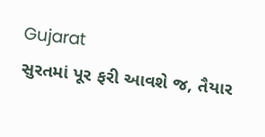Gujarat
સુરતમાં પૂર ફરી આવશે જ, તૈયાર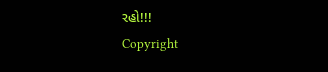રહો!!!
Copyright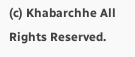(c) Khabarchhe All Rights Reserved.